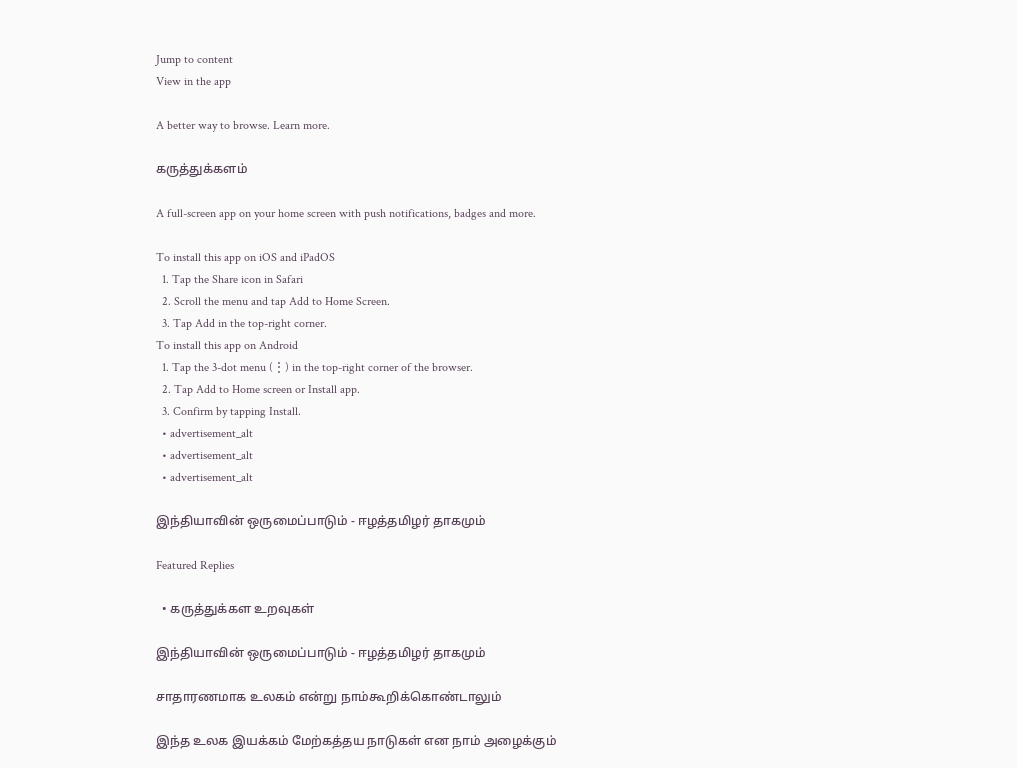Jump to content
View in the app

A better way to browse. Learn more.

கருத்துக்களம்

A full-screen app on your home screen with push notifications, badges and more.

To install this app on iOS and iPadOS
  1. Tap the Share icon in Safari
  2. Scroll the menu and tap Add to Home Screen.
  3. Tap Add in the top-right corner.
To install this app on Android
  1. Tap the 3-dot menu (⋮) in the top-right corner of the browser.
  2. Tap Add to Home screen or Install app.
  3. Confirm by tapping Install.
  • advertisement_alt
  • advertisement_alt
  • advertisement_alt

இந்தியாவின் ஒருமைப்பாடும் - ஈழத்தமிழர் தாகமும்

Featured Replies

  • கருத்துக்கள உறவுகள்

இந்தியாவின் ஒருமைப்பாடும் - ஈழத்தமிழர் தாகமும்

சாதாரணமாக உலகம் என்று நாம்கூறிக்கொண்டாலும்

இந்த உலக இயக்கம் மேற்கத்தய நாடுகள் என நாம் அழைக்கும்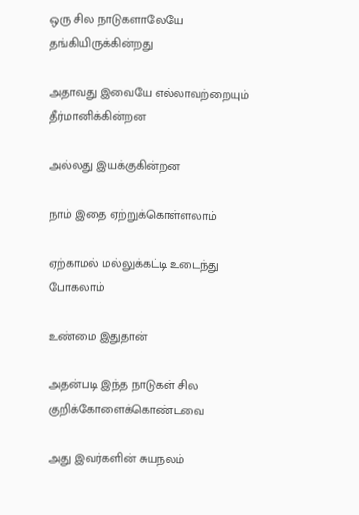ஒரு சில நாடுகளாலேயே தங்கியிருக்கின்றது

அதாவது இவையே எல்லாவற்றையும் தீர்மானிக்கின்றன

அல்லது இயக்குகின்றன

நாம் இதை ஏற்றுக்கொள்ளலாம்

ஏற்காமல் மல்லுக்கட்டி உடைந்து போகலாம்

உண்மை இதுதான்

அதன்படி இந்த நாடுகள் சில குறிக்கோளைக்கொண்டவை

அது இவர்களின் சுயநலம்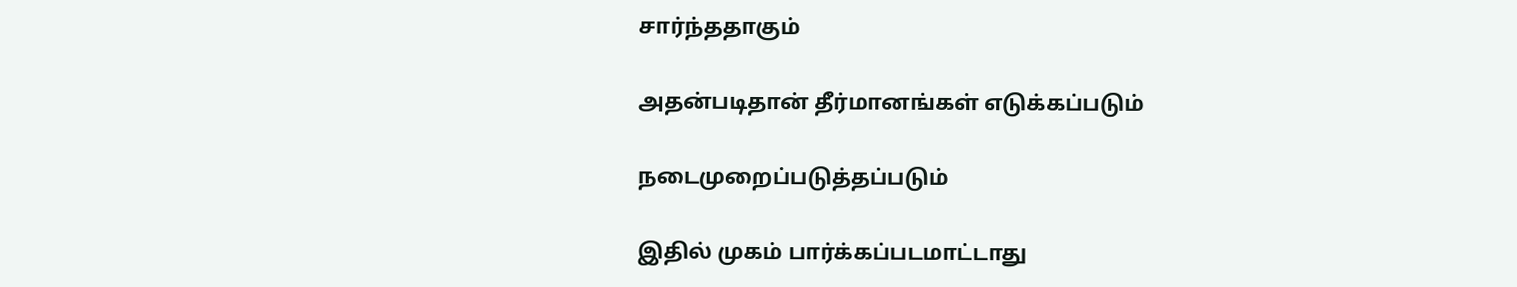சார்ந்ததாகும்

அதன்படிதான் தீர்மானங்கள் எடுக்கப்படும்

நடைமுறைப்படுத்தப்படும்

இதில் முகம் பார்க்கப்படமாட்டாது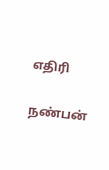எதிரி

நண்பன்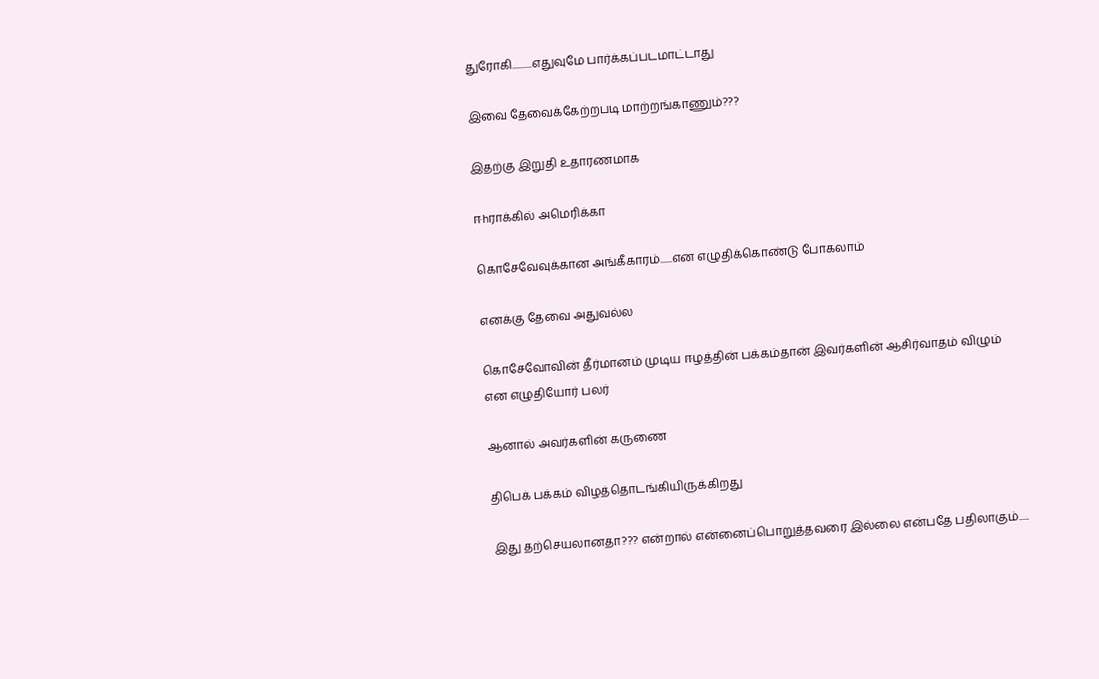துரோகி..........எதுவுமே பார்க்கப்படமாட்டாது

இவை தேவைக்கேற்றபடி மாற்றங்காணும்???

இதற்கு இறுதி உதாரணமாக

ஈhராக்கில் அமெரிக்கா

கொசேவேவுக்கான அங்கீகாரம்......என எழுதிக்கொண்டு போகலாம்

எனக்கு தேவை அதுவல்ல

கொசேவோவின் தீர்மானம் முடிய ஈழத்தின் பக்கம்தான் இவர்களின் ஆசிர்வாதம் விழும் என எழுதியோர் பலர்

ஆனால் அவர்களின் கருணை

திபெக் பக்கம் விழத்தொடங்கியிருக்கிறது

இது தற்செயலானதா??? என்றால் என்னைப்பொறுத்தவரை இல்லை என்பதே பதிலாகும்.....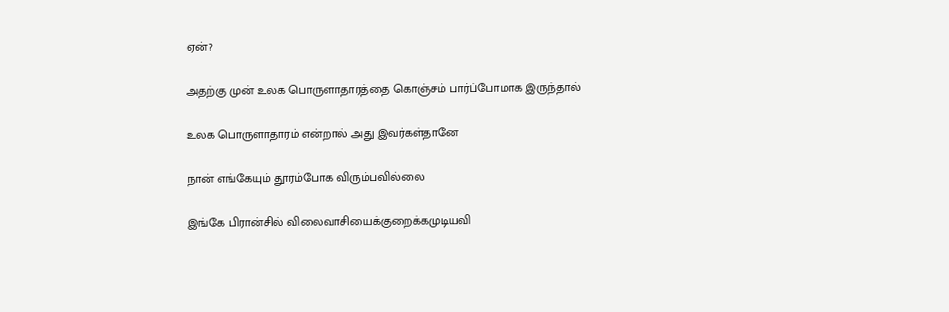ஏன்?

அதற்கு முன் உலக பொருளாதாரத்தை கொஞ்சம் பார்ப்போமாக இருந்தால்

உலக பொருளாதாரம் என்றால் அது இவர்கள்தானே

நான் எங்கேயும் தூரம்போக விரும்பவில்லை

இங்கே பிரான்சில் விலைவாசியைக்குறைக்கமுடியவி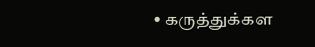• கருத்துக்கள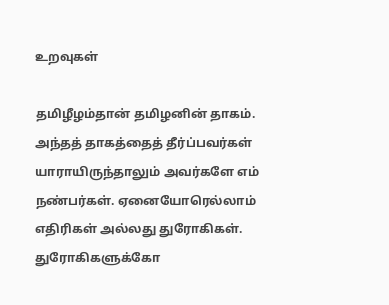உறவுகள்

தமிழீழம்தான் தமிழனின் தாகம். அந்தத் தாகத்தைத் தீர்ப்பவர்கள் யாராயிருந்தாலும் அவர்களே எம் நண்பர்கள். ஏனையோரெல்லாம் எதிரிகள் அல்லது துரோகிகள். துரோகிகளுக்கோ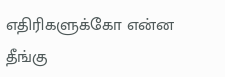எதிரிகளுக்கோ என்ன தீங்கு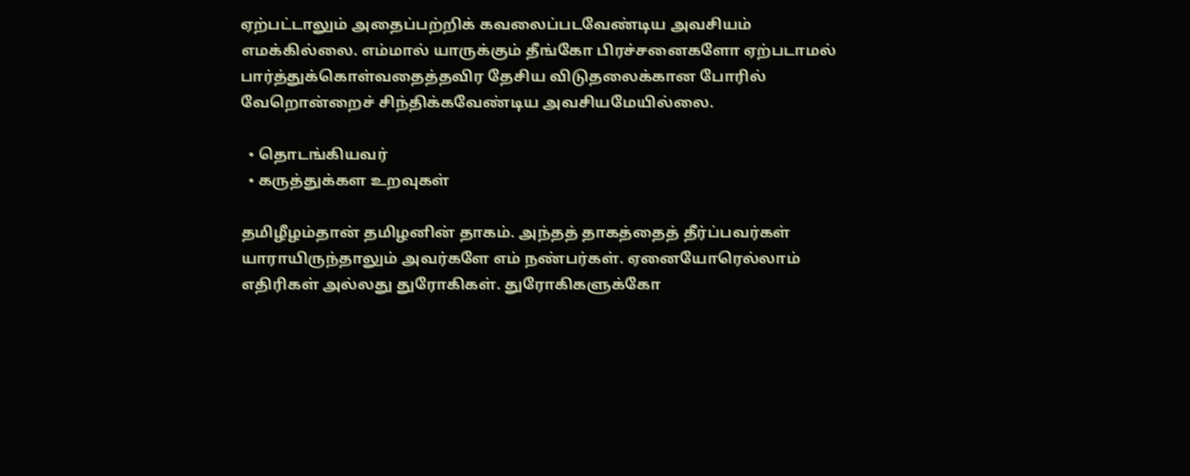ஏற்பட்டாலும் அதைப்பற்றிக் கவலைப்படவேண்டிய அவசியம் எமக்கில்லை. எம்மால் யாருக்கும் தீங்கோ பிரச்சனைகளோ ஏற்படாமல் பார்த்துக்கொள்வதைத்தவிர தேசிய விடுதலைக்கான போரில் வேறொன்றைச் சிந்திக்கவேண்டிய அவசியமேயில்லை.

  • தொடங்கியவர்
  • கருத்துக்கள உறவுகள்

தமிழீழம்தான் தமிழனின் தாகம். அந்தத் தாகத்தைத் தீர்ப்பவர்கள் யாராயிருந்தாலும் அவர்களே எம் நண்பர்கள். ஏனையோரெல்லாம் எதிரிகள் அல்லது துரோகிகள். துரோகிகளுக்கோ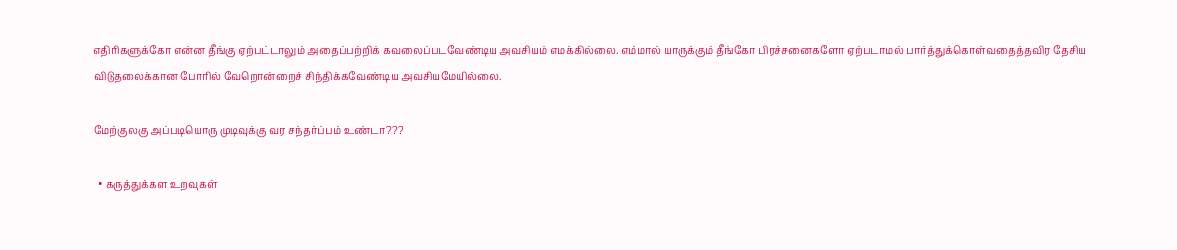எதிரிகளுக்கோ என்ன தீங்கு ஏற்பட்டாலும் அதைப்பற்றிக் கவலைப்படவேண்டிய அவசியம் எமக்கில்லை. எம்மால் யாருக்கும் தீங்கோ பிரச்சனைகளோ ஏற்படாமல் பார்த்துக்கொள்வதைத்தவிர தேசிய விடுதலைக்கான போரில் வேறொன்றைச் சிந்திக்கவேண்டிய அவசியமேயில்லை.

மேற்குலகு அப்படியொரு முடிவுக்கு வர சந்தர்ப்பம் உண்டா???

  • கருத்துக்கள உறவுகள்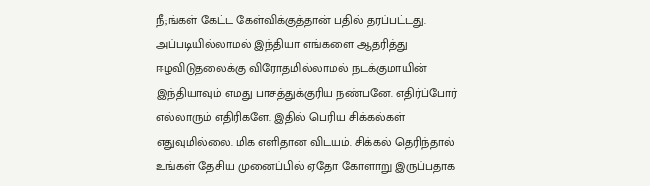நீ;ங்கள் கேட்ட கேள்விக்குத்தான் பதில் தரப்பட்டது. அப்படியில்லாமல் இந்தியா எங்களை ஆதரித்து ஈழவிடுதலைக்கு விரோதமில்லாமல் நடக்குமாயின் இந்தியாவும் எமது பாசத்துக்குரிய நண்பனே. எதிர்ப்போர் எல்லாரும் எதிரிகளே. இதில் பெரிய சிக்கல்கள் எதுவுமில்லை. மிக எளிதான விடயம். சிக்கல் தெரிந்தால் உங்கள் தேசிய முனைப்பில் ஏதோ கோளாறு இருப்பதாக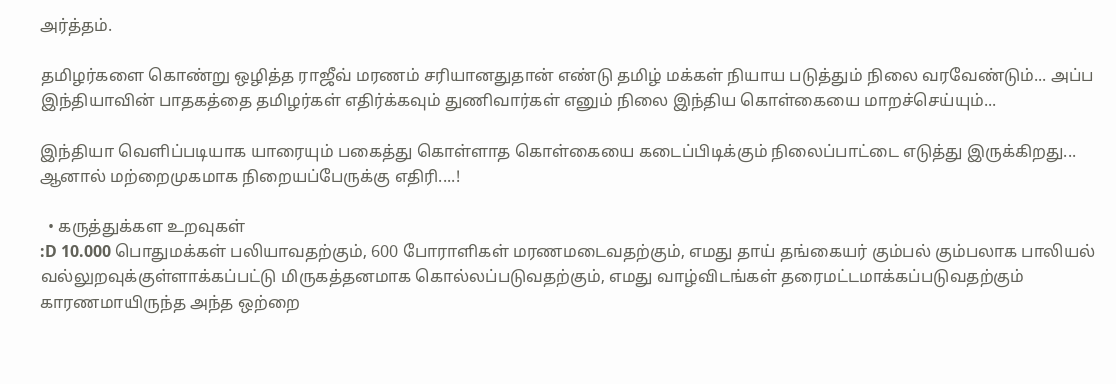அர்த்தம்.

தமிழர்களை கொண்று ஒழித்த ராஜீவ் மரணம் சரியானதுதான் எண்டு தமிழ் மக்கள் நியாய படுத்தும் நிலை வரவேண்டும்... அப்ப இந்தியாவின் பாதகத்தை தமிழர்கள் எதிர்க்கவும் துணிவார்கள் எனும் நிலை இந்திய கொள்கையை மாறச்செய்யும்...

இந்தியா வெளிப்படியாக யாரையும் பகைத்து கொள்ளாத கொள்கையை கடைப்பிடிக்கும் நிலைப்பாட்டை எடுத்து இருக்கிறது... ஆனால் மற்றைமுகமாக நிறையப்பேருக்கு எதிரி....!

  • கருத்துக்கள உறவுகள்
:D 10.000 பொதுமக்கள் பலியாவதற்கும், 600 போராளிகள் மரணமடைவதற்கும், எமது தாய் தங்கையர் கும்பல் கும்பலாக பாலியல் வல்லுறவுக்குள்ளாக்கப்பட்டு மிருகத்தனமாக கொல்லப்படுவதற்கும், எமது வாழ்விடங்கள் தரைமட்டமாக்கப்படுவதற்கும் காரணமாயிருந்த அந்த ஒற்றை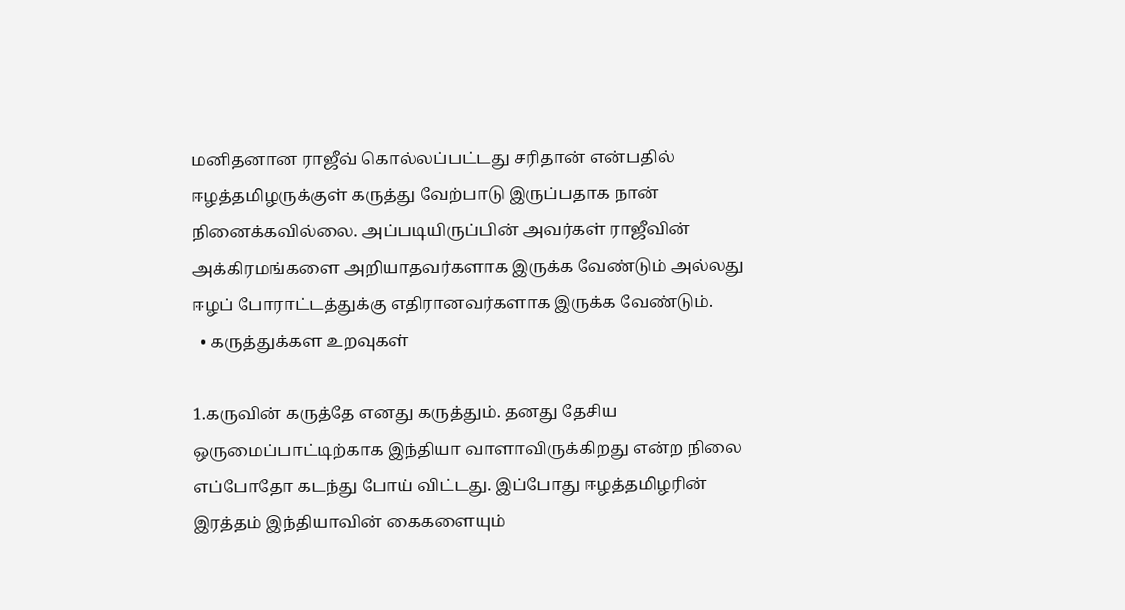மனிதனான ராஜீவ் கொல்லப்பட்டது சரிதான் என்பதில் ஈழத்தமிழருக்குள் கருத்து வேற்பாடு இருப்பதாக நான் நினைக்கவில்லை. அப்படியிருப்பின் அவர்கள் ராஜீவின் அக்கிரமங்களை அறியாதவர்களாக இருக்க வேண்டும் அல்லது ஈழப் போராட்டத்துக்கு எதிரானவர்களாக இருக்க வேண்டும்.
  • கருத்துக்கள உறவுகள்

1.கருவின் கருத்தே எனது கருத்தும். தனது தேசிய ஒருமைப்பாட்டிற்காக இந்தியா வாளாவிருக்கிறது என்ற நிலை எப்போதோ கடந்து போய் விட்டது. இப்போது ஈழத்தமிழரின் இரத்தம் இந்தியாவின் கைகளையும்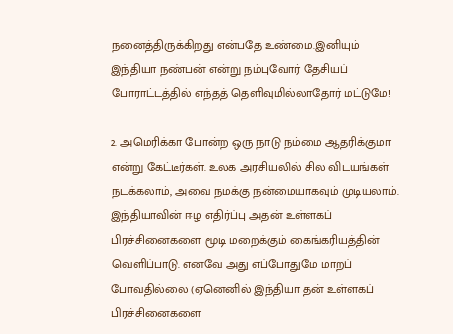நனைத்திருக்கிறது என்பதே உண்மை.இனியும் இந்தியா நண்பன் என்று நம்புவோர் தேசியப் போராட்டத்தில் எந்தத் தெளிவுமில்லாதோர் மட்டுமே!

2. அமெரிக்கா போன்ற ஒரு நாடு நம்மை ஆதரிக்குமா என்று கேட்டீர்கள். உலக அரசியலில் சில விடயங்கள் நடக்கலாம், அவை நமக்கு நன்மையாகவும் முடியலாம். இந்தியாவின் ஈழ எதிர்ப்பு அதன் உள்ளகப் பிரச்சினைகளை மூடி மறைக்கும் கைங்கரியத்தின் வெளிப்பாடு. எனவே அது எப்போதுமே மாறப் போவதில்லை (ஏனெனில் இந்தியா தன் உள்ளகப் பிரச்சினைகளை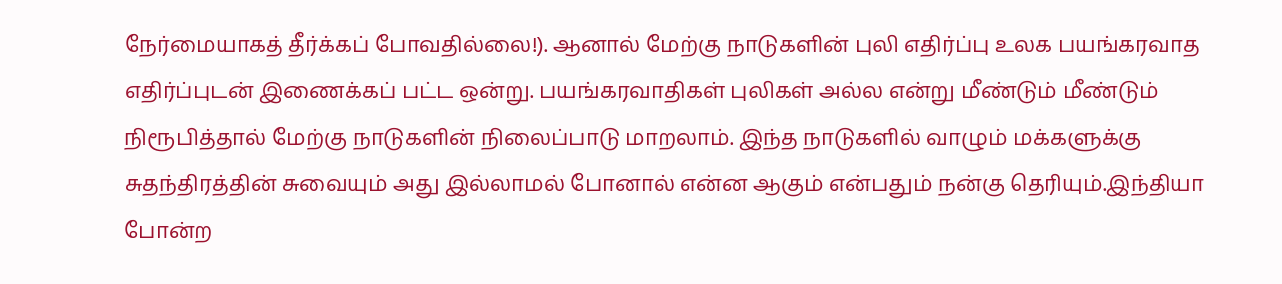நேர்மையாகத் தீர்க்கப் போவதில்லை!). ஆனால் மேற்கு நாடுகளின் புலி எதிர்ப்பு உலக பயங்கரவாத எதிர்ப்புடன் இணைக்கப் பட்ட ஒன்று. பயங்கரவாதிகள் புலிகள் அல்ல என்று மீண்டும் மீண்டும் நிரூபித்தால் மேற்கு நாடுகளின் நிலைப்பாடு மாறலாம். இந்த நாடுகளில் வாழும் மக்களுக்கு சுதந்திரத்தின் சுவையும் அது இல்லாமல் போனால் என்ன ஆகும் என்பதும் நன்கு தெரியும்.இந்தியா போன்ற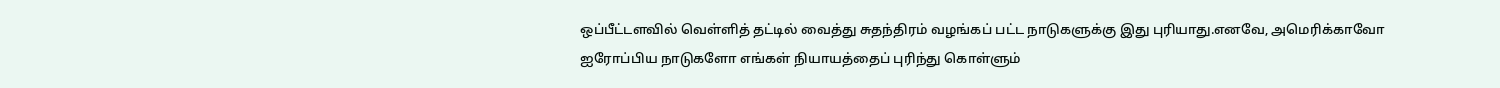ஒப்பீட்டளவில் வெள்ளித் தட்டில் வைத்து சுதந்திரம் வழங்கப் பட்ட நாடுகளுக்கு இது புரியாது.எனவே, அமெரிக்காவோ ஐரோப்பிய நாடுகளோ எங்கள் நியாயத்தைப் புரிந்து கொள்ளும்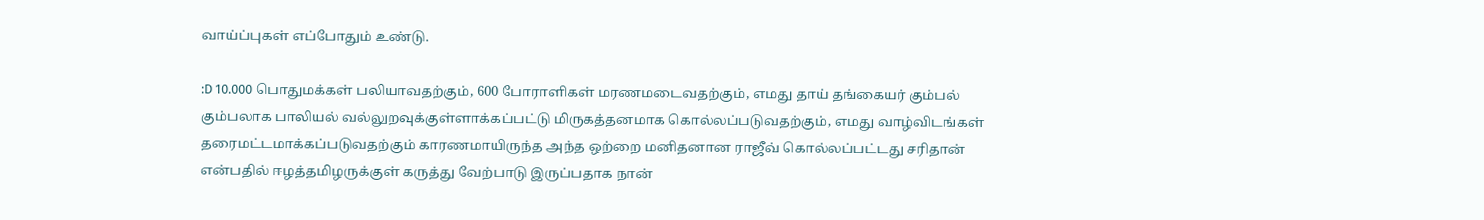வாய்ப்புகள் எப்போதும் உண்டு.

:D 10.000 பொதுமக்கள் பலியாவதற்கும், 600 போராளிகள் மரணமடைவதற்கும், எமது தாய் தங்கையர் கும்பல் கும்பலாக பாலியல் வல்லுறவுக்குள்ளாக்கப்பட்டு மிருகத்தனமாக கொல்லப்படுவதற்கும், எமது வாழ்விடங்கள் தரைமட்டமாக்கப்படுவதற்கும் காரணமாயிருந்த அந்த ஒற்றை மனிதனான ராஜீவ் கொல்லப்பட்டது சரிதான் என்பதில் ஈழத்தமிழருக்குள் கருத்து வேற்பாடு இருப்பதாக நான்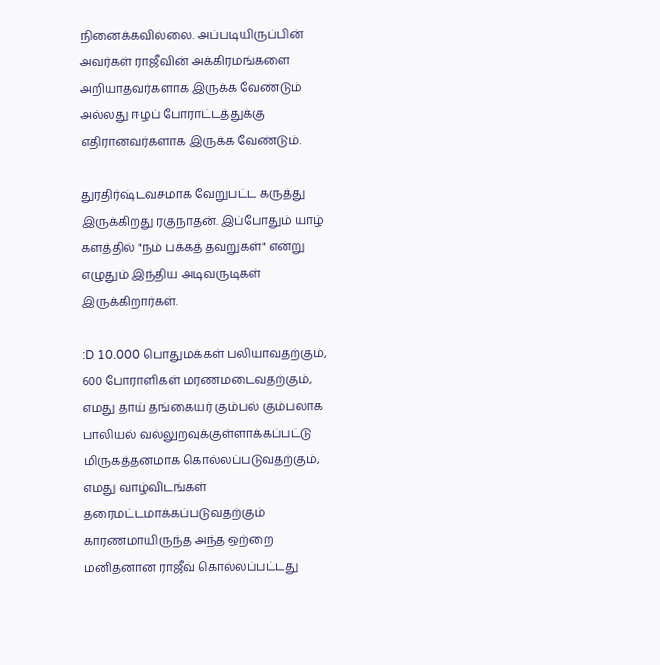நினைக்கவில்லை. அப்படியிருப்பின் அவர்கள் ராஜீவின் அக்கிரமங்களை அறியாதவர்களாக இருக்க வேண்டும் அல்லது ஈழப் போராட்டத்துக்கு எதிரானவர்களாக இருக்க வேண்டும்.

துரதிர்ஷ்டவசமாக வேறுபட்ட கருத்து இருக்கிறது ரகுநாதன். இப்போதும் யாழ் களத்தில் "நம் பக்கத் தவறுகள்" என்று எழுதும் இந்திய அடிவருடிகள் இருக்கிறார்கள்.

:D 10.000 பொதுமக்கள் பலியாவதற்கும், 600 போராளிகள் மரணமடைவதற்கும், எமது தாய் தங்கையர் கும்பல் கும்பலாக பாலியல் வல்லுறவுக்குள்ளாக்கப்பட்டு மிருகத்தனமாக கொல்லப்படுவதற்கும், எமது வாழ்விடங்கள் தரைமட்டமாக்கப்படுவதற்கும் காரணமாயிருந்த அந்த ஒற்றை மனிதனான ராஜீவ் கொல்லப்பட்டது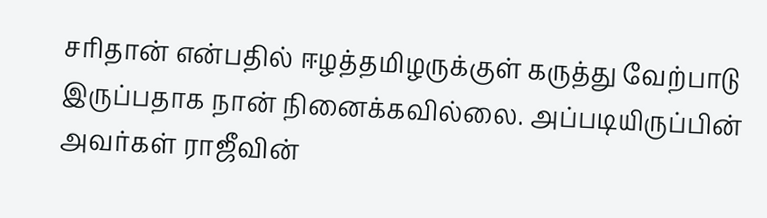சரிதான் என்பதில் ஈழத்தமிழருக்குள் கருத்து வேற்பாடு இருப்பதாக நான் நினைக்கவில்லை. அப்படியிருப்பின் அவர்கள் ராஜீவின்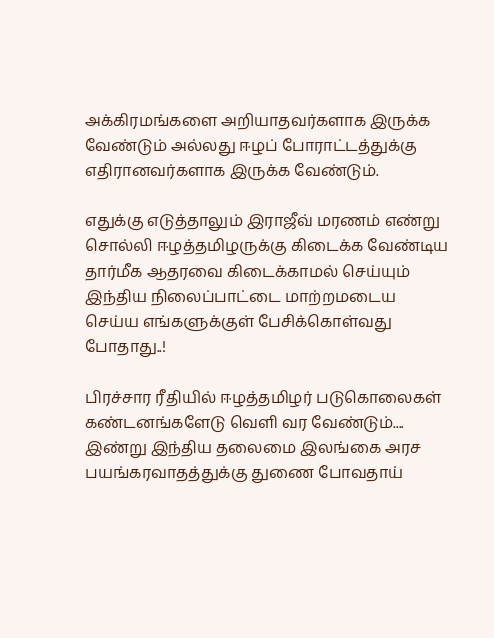அக்கிரமங்களை அறியாதவர்களாக இருக்க வேண்டும் அல்லது ஈழப் போராட்டத்துக்கு எதிரானவர்களாக இருக்க வேண்டும்.

எதுக்கு எடுத்தாலும் இராஜீவ் மரணம் எண்று சொல்லி ஈழத்தமிழருக்கு கிடைக்க வேண்டிய தார்மீக ஆதரவை கிடைக்காமல் செய்யும் இந்திய நிலைப்பாட்டை மாற்றமடைய செய்ய எங்களுக்குள் பேசிக்கொள்வது போதாது..!

பிரச்சார ரீதியில் ஈழத்தமிழர் படுகொலைகள் கண்டனங்களேடு வெளி வர வேண்டும்.... இண்று இந்திய தலைமை இலங்கை அரச பயங்கரவாதத்துக்கு துணை போவதாய்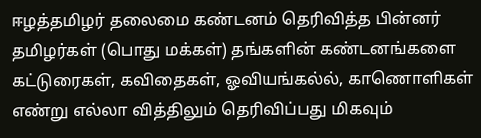ஈழத்தமிழர் தலைமை கண்டனம் தெரிவித்த பின்னர் தமிழர்கள் (பொது மக்கள்) தங்களின் கண்டனங்களை கட்டுரைகள், கவிதைகள், ஓவியங்கல்ல், காணொளிகள் எண்று எல்லா வித்திலும் தெரிவிப்பது மிகவும்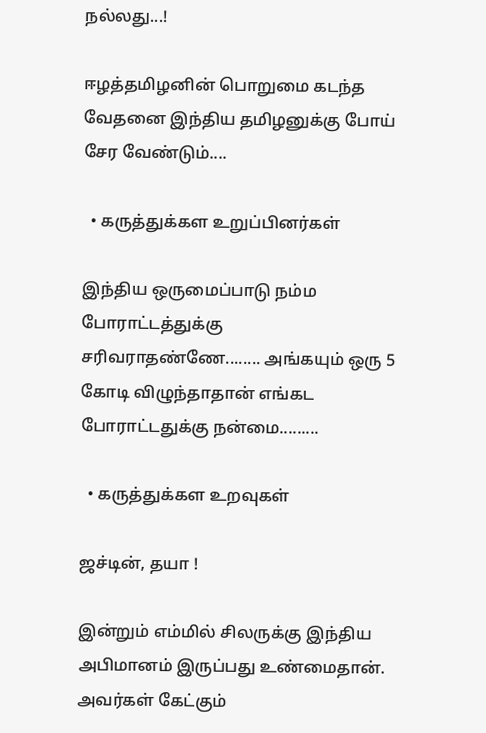நல்லது...!

ஈழத்தமிழனின் பொறுமை கடந்த வேதனை இந்திய தமிழனுக்கு போய் சேர வேண்டும்....

  • கருத்துக்கள உறுப்பினர்கள்

இந்திய ஒருமைப்பாடு நம்ம போராட்டத்துக்கு சரிவராதண்ணே........ அங்கயும் ஒரு 5 கோடி விழுந்தாதான் எங்கட போராட்டதுக்கு நன்மை.........

  • கருத்துக்கள உறவுகள்

ஜச்டின், தயா !

இன்றும் எம்மில் சிலருக்கு இந்திய அபிமானம் இருப்பது உண்மைதான். அவர்கள் கேட்கும்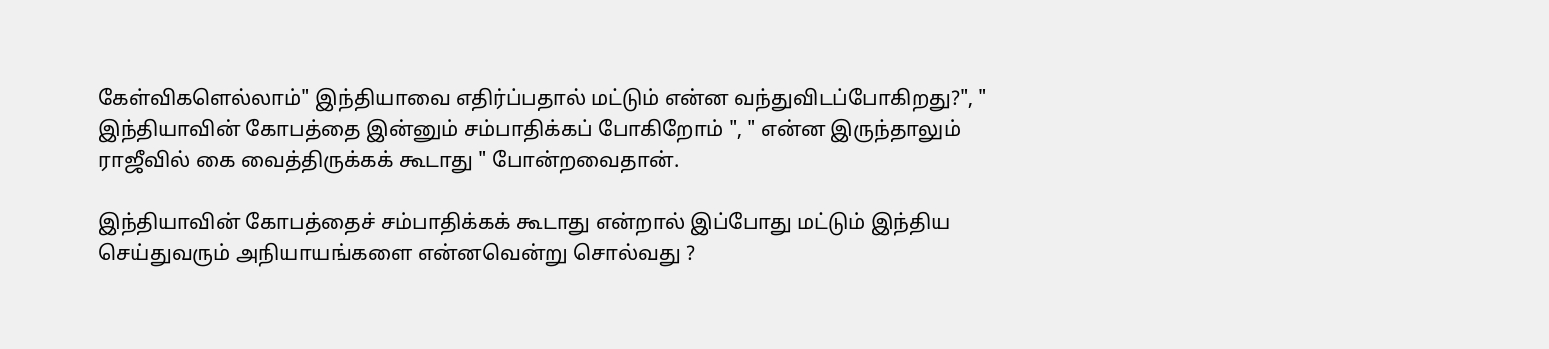கேள்விகளெல்லாம்" இந்தியாவை எதிர்ப்பதால் மட்டும் என்ன வந்துவிடப்போகிறது?", " இந்தியாவின் கோபத்தை இன்னும் சம்பாதிக்கப் போகிறோம் ", " என்ன இருந்தாலும் ராஜீவில் கை வைத்திருக்கக் கூடாது " போன்றவைதான்.

இந்தியாவின் கோபத்தைச் சம்பாதிக்கக் கூடாது என்றால் இப்போது மட்டும் இந்திய செய்துவரும் அநியாயங்களை என்னவென்று சொல்வது ?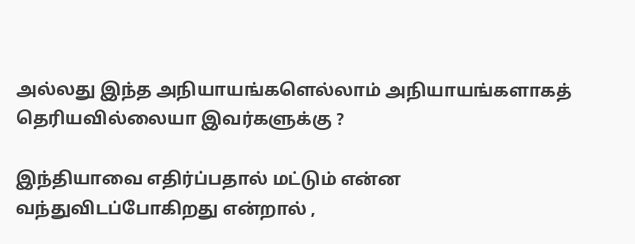அல்லது இந்த அநியாயங்களெல்லாம் அநியாயங்களாகத் தெரியவில்லையா இவர்களுக்கு ?

இந்தியாவை எதிர்ப்பதால் மட்டும் என்ன வந்துவிடப்போகிறது என்றால் ,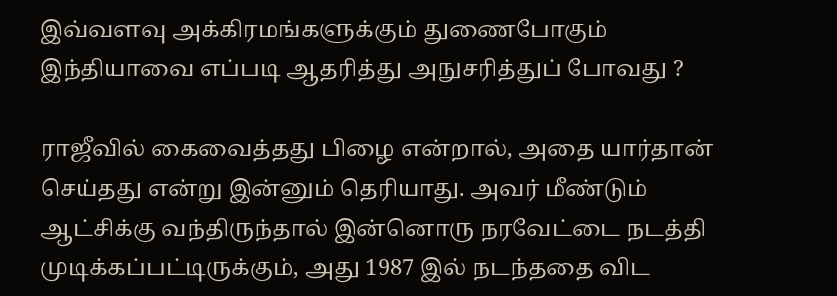இவ்வளவு அக்கிரமங்களுக்கும் துணைபோகும் இந்தியாவை எப்படி ஆதரித்து அநுசரித்துப் போவது ?

ராஜீவில் கைவைத்தது பிழை என்றால், அதை யார்தான் செய்தது என்று இன்னும் தெரியாது. அவர் மீண்டும் ஆட்சிக்கு வந்திருந்தால் இன்னொரு நரவேட்டை நடத்தி முடிக்கப்பட்டிருக்கும், அது 1987 இல் நடந்ததை விட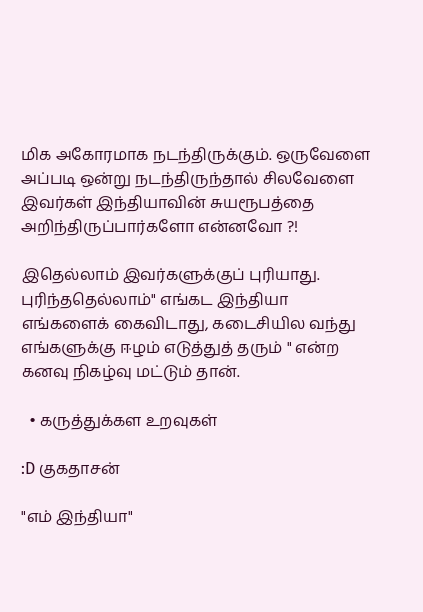மிக அகோரமாக நடந்திருக்கும். ஒருவேளை அப்படி ஒன்று நடந்திருந்தால் சிலவேளை இவர்கள் இந்தியாவின் சுயரூபத்தை அறிந்திருப்பார்களோ என்னவோ ?!

இதெல்லாம் இவர்களுக்குப் புரியாது. புரிந்ததெல்லாம்" எங்கட இந்தியா எங்களைக் கைவிடாது, கடைசியில வந்து எங்களுக்கு ஈழம் எடுத்துத் தரும் " என்ற கனவு நிகழ்வு மட்டும் தான்.

  • கருத்துக்கள உறவுகள்

:D குகதாசன்

"எம் இந்தியா"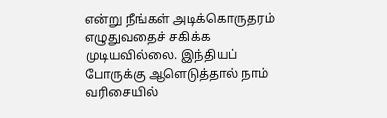என்று நீங்கள் அடிக்கொருதரம் எழுதுவதைச் சகிக்க முடியவில்லை. இந்தியப் போருக்கு ஆளெடுத்தால் நாம் வரிசையில்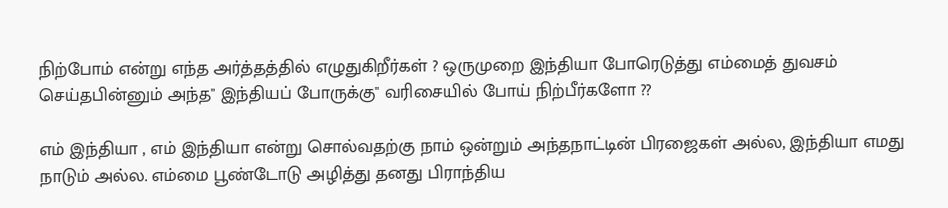நிற்போம் என்று எந்த அர்த்தத்தில் எழுதுகிறீர்கள் ? ஒருமுறை இந்தியா போரெடுத்து எம்மைத் துவசம் செய்தபின்னும் அந்த" இந்தியப் போருக்கு" வரிசையில் போய் நிற்பீர்களோ ??

எம் இந்தியா , எம் இந்தியா என்று சொல்வதற்கு நாம் ஒன்றும் அந்தநாட்டின் பிரஜைகள் அல்ல, இந்தியா எமது நாடும் அல்ல. எம்மை பூண்டோடு அழித்து தனது பிராந்திய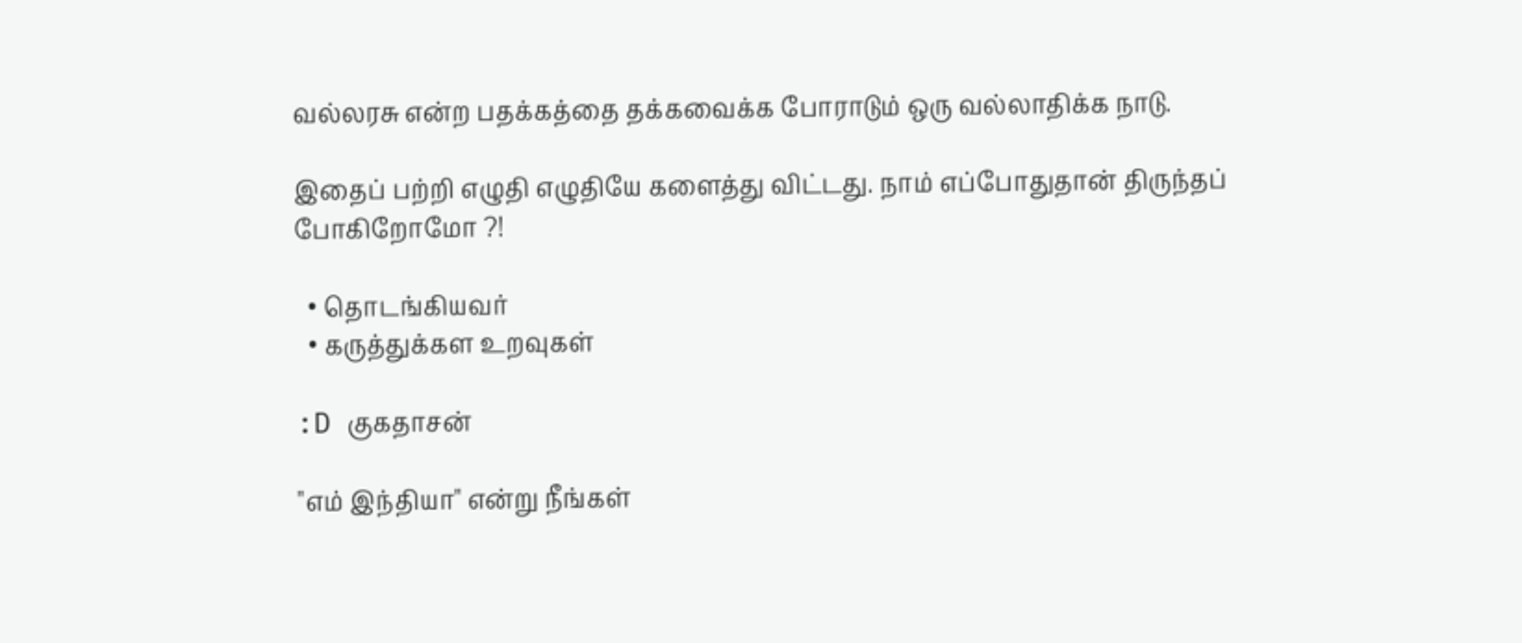வல்லரசு என்ற பதக்கத்தை தக்கவைக்க போராடும் ஒரு வல்லாதிக்க நாடு.

இதைப் பற்றி எழுதி எழுதியே களைத்து விட்டது. நாம் எப்போதுதான் திருந்தப் போகிறோமோ ?!

  • தொடங்கியவர்
  • கருத்துக்கள உறவுகள்

:D குகதாசன்

"எம் இந்தியா" என்று நீங்கள்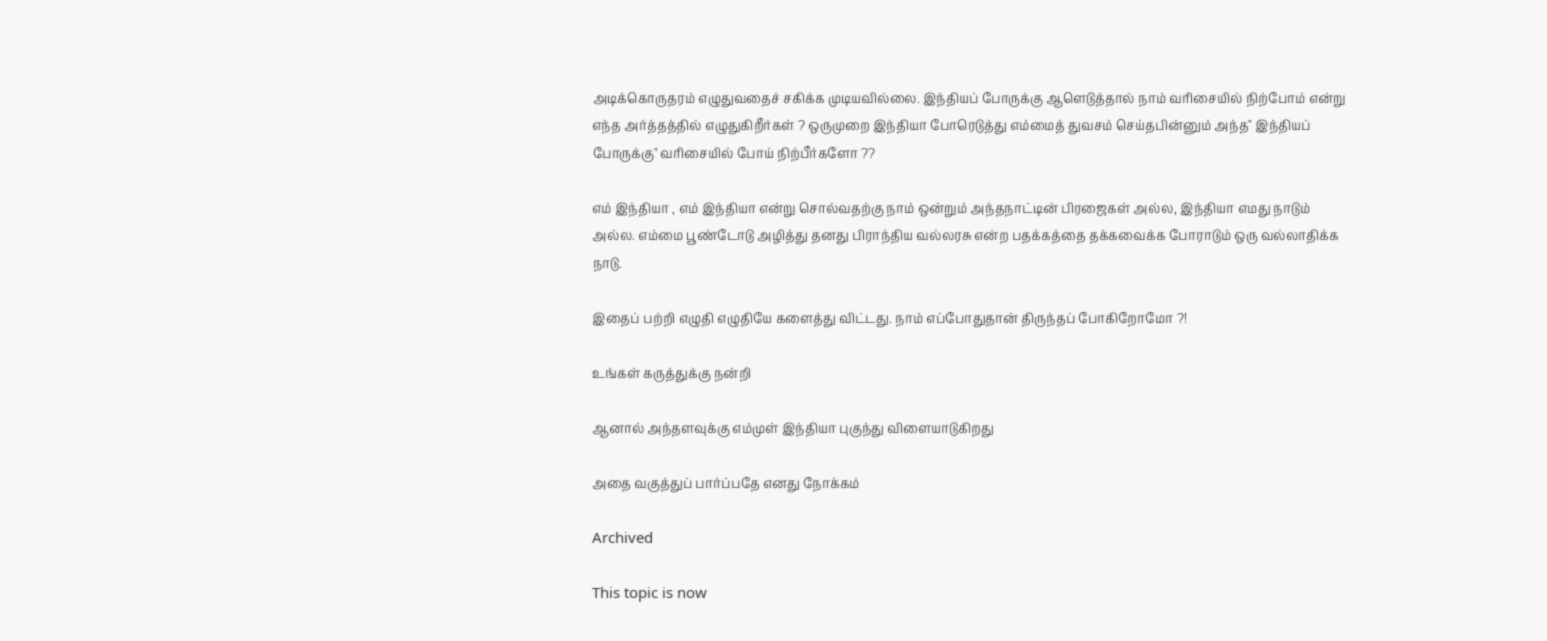அடிக்கொருதரம் எழுதுவதைச் சகிக்க முடியவில்லை. இந்தியப் போருக்கு ஆளெடுத்தால் நாம் வரிசையில் நிற்போம் என்று எந்த அர்த்தத்தில் எழுதுகிறீர்கள் ? ஒருமுறை இந்தியா போரெடுத்து எம்மைத் துவசம் செய்தபின்னும் அந்த" இந்தியப் போருக்கு" வரிசையில் போய் நிற்பீர்களோ ??

எம் இந்தியா , எம் இந்தியா என்று சொல்வதற்கு நாம் ஒன்றும் அந்தநாட்டின் பிரஜைகள் அல்ல, இந்தியா எமது நாடும் அல்ல. எம்மை பூண்டோடு அழித்து தனது பிராந்திய வல்லரசு என்ற பதக்கத்தை தக்கவைக்க போராடும் ஒரு வல்லாதிக்க நாடு.

இதைப் பற்றி எழுதி எழுதியே களைத்து விட்டது. நாம் எப்போதுதான் திருந்தப் போகிறோமோ ?!

உங்கள் கருத்துக்கு நன்றி

ஆனால் அந்தளவுக்கு எம்முள் இந்தியா புகுந்து விளையாடுகிறது

அதை வகுத்துப் பார்ப்பதே எனது நோக்கம்

Archived

This topic is now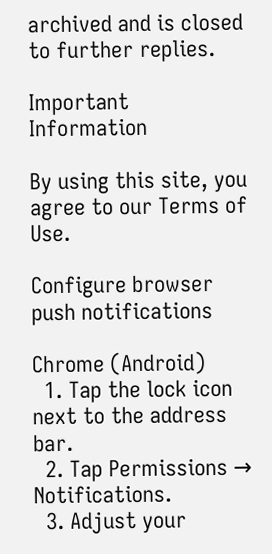archived and is closed to further replies.

Important Information

By using this site, you agree to our Terms of Use.

Configure browser push notifications

Chrome (Android)
  1. Tap the lock icon next to the address bar.
  2. Tap Permissions → Notifications.
  3. Adjust your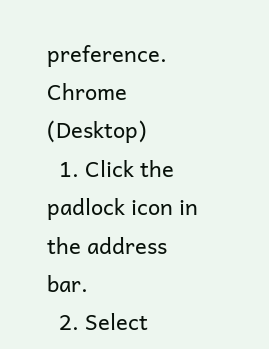preference.
Chrome (Desktop)
  1. Click the padlock icon in the address bar.
  2. Select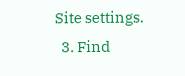Site settings.
  3. Find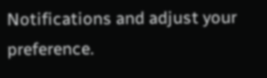Notifications and adjust your preference.